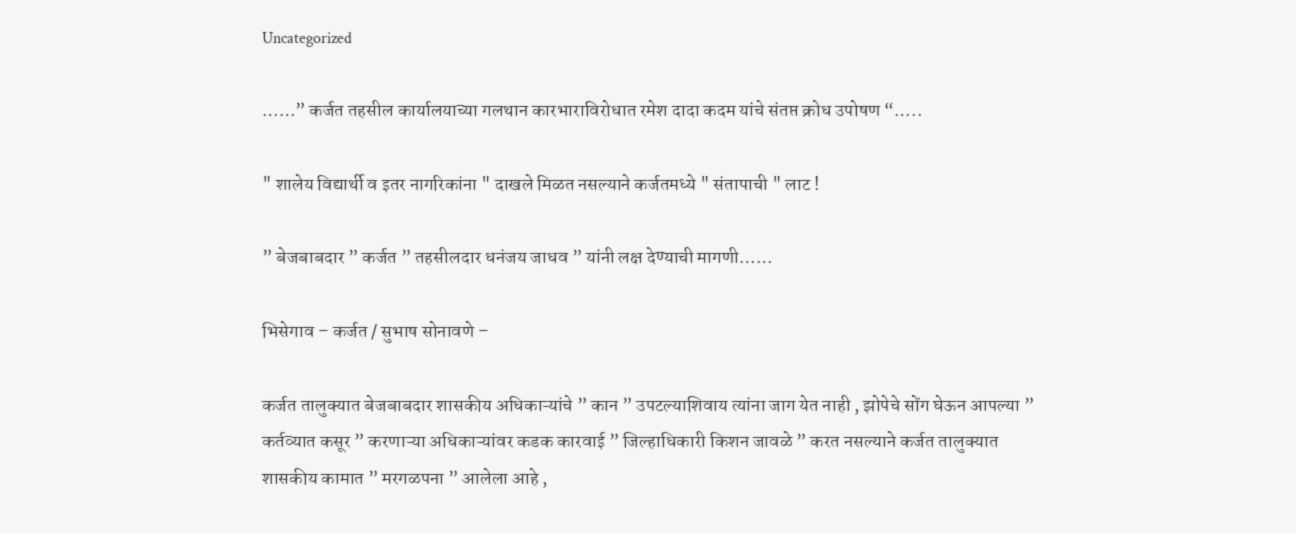Uncategorized

……” कर्जत तहसील कार्यालयाच्या गलथान कारभाराविरोधात रमेश दादा कदम यांचे संतप्त क्रोध उपोषण “…..

" शालेय विद्यार्थी व इतर नागरिकांना " दाखले मिळत नसल्याने कर्जतमध्ये " संतापाची " लाट !

” बेजबाबदार ” कर्जत ” तहसीलदार धनंजय जाधव ” यांनी लक्ष देण्याची मागणी……

भिसेगाव – कर्जत / सुभाष सोनावणे –

कर्जत तालुक्यात बेजबाबदार शासकीय अधिकाऱ्यांचे ” कान ” उपटल्याशिवाय त्यांना जाग येत नाही , झोपेचे सोंग घेऊन आपल्या ” कर्तव्यात कसूर ” करणाऱ्या अधिकाऱ्यांवर कडक कारवाई ” जिल्हाधिकारी किशन जावळे ” करत नसल्याने कर्जत तालुक्यात शासकीय कामात ” मरगळपना ” आलेला आहे ,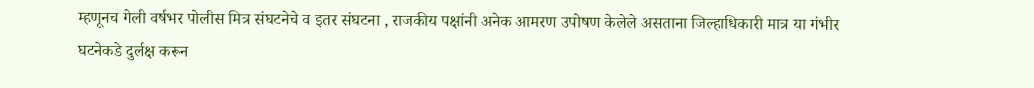म्हणूनच गेली वर्षभर पोलीस मित्र संघटनेचे व इतर संघटना , राजकीय पक्षांनी अनेक आमरण उपोषण केलेले असताना जिल्हाधिकारी मात्र या गंभीर घटनेकडे दुर्लक्ष करून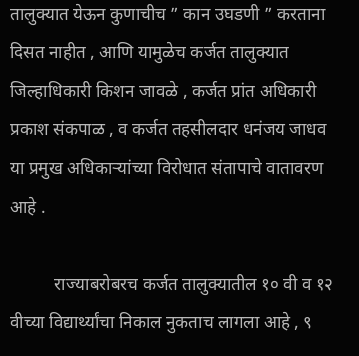तालुक्यात येऊन कुणाचीच ” कान उघडणी ” करताना दिसत नाहीत , आणि यामुळेच कर्जत तालुक्यात जिल्हाधिकारी किशन जावळे , कर्जत प्रांत अधिकारी प्रकाश संकपाळ , व कर्जत तहसीलदार धनंजय जाधव या प्रमुख अधिकाऱ्यांच्या विरोधात संतापाचे वातावरण आहे .

          राज्याबरोबरच कर्जत तालुक्यातील १० वी व १२ वीच्या विद्यार्थ्यांचा निकाल नुकताच लागला आहे , ९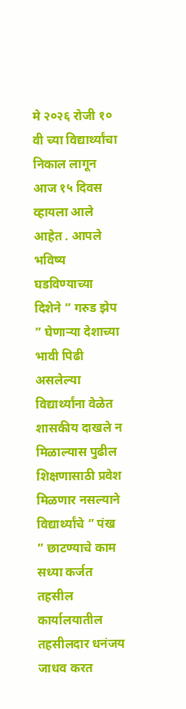मे २०२६ रोजी १० वी च्या विद्यार्थ्यांचा निकाल लागून आज १५ दिवस व्हायला आले आहेत . आपले भविष्य घडविण्याच्या दिशेने ” गरुड झेप ” घेणाऱ्या देशाच्या भावी पिढी असलेल्या विद्यार्थ्यांना वेळेत शासकीय दाखले न मिळाल्यास पुढील शिक्षणासाठी प्रवेश मिळणार नसल्याने विद्यार्थ्यांचे ” पंख ” छाटण्याचे काम सध्या कर्जत तहसील कार्यालयातील तहसीलदार धनंजय जाधव करत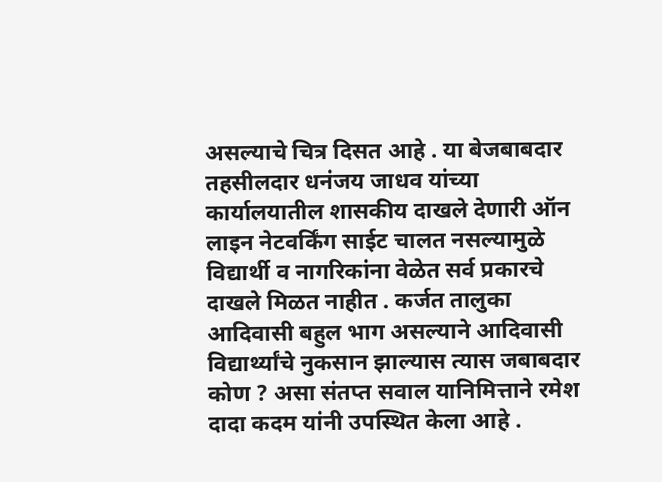असल्याचे चित्र दिसत आहे . या बेजबाबदार तहसीलदार धनंजय जाधव यांच्या कार्यालयातील शासकीय दाखले देणारी ऑन लाइन नेटवर्किंग साईट चालत नसल्यामुळे विद्यार्थी व नागरिकांना वेळेत सर्व प्रकारचे दाखले मिळत नाहीत . कर्जत तालुका आदिवासी बहुल भाग असल्याने आदिवासी विद्यार्थ्यांचे नुकसान झाल्यास त्यास जबाबदार कोण ? असा संतप्त सवाल यानिमित्ताने रमेश दादा कदम यांनी उपस्थित केला आहे .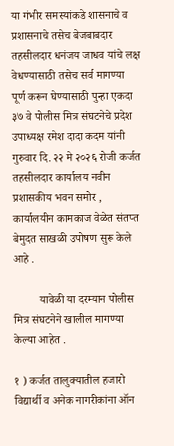या गंभीर समस्यांकडे शासनाचे व प्रशासनाचे तसेच बेजबाबदार तहसीलदार धनंजय जाधव यांचे लक्ष वेधण्यासाठी तसेच सर्व मागण्या पूर्ण करून घेण्यासाठी पुन्हा एकदा ३७ वे पोलीस मित्र संघटनेचे प्रदेश उपाध्यक्ष रमेश दादा कदम यांनी गुरुवार दि. २२ मे २०२६ रोजी कर्जत तहसीलदार कार्यालय नवीन प्रशासकीय भवन समोर , कार्यालयीन कामकाज वेळेत संतप्त बेमुदत साखळी उपोषण सुरू केले आहे .

         यावेळी या दरम्यान पोलीस मित्र संघटनेने खालील मागण्या केल्या आहेत .

१ ) कर्जत तालुक्यातील हजारो विद्यार्थी व अनेक नागरीकांना ऑन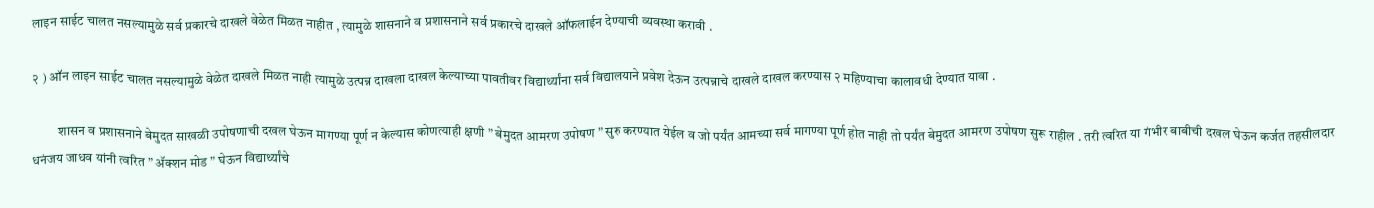लाइन साईट चालत नसल्यामुळे सर्व प्रकारचे दाखले वेळेत मिळत नाहीत , त्यामुळे शासनाने व प्रशासनाने सर्व प्रकारचे दाखले ऑफलाईन देण्याची व्यवस्था करावी .

२ ) ऑन लाइन साईट चालत नसल्यामुळे वेळेत दाखले मिळत नाही त्यामुळे उत्पन्न दाखला दाखल केल्याच्या पावतीवर विद्यार्थ्यांना सर्व विद्यालयाने प्रवेश देऊन उत्पन्नाचे दाखले दाखल करण्यास २ महिण्याचा कालावधी देण्यात यावा .

          शासन व प्रशासनाने बेमुदत साखळी उपोषणाची दखल घेऊन मागण्या पूर्ण न केल्यास कोणत्याही क्षणी ” बेमुदत आमरण उपोषण ” सुरु करण्यात येईल व जो पर्यंत आमच्या सर्व मागण्या पूर्ण होत नाही तो पर्यंत बेमुदत आमरण उपोषण सुरू राहील . तरी त्वरित या गंभीर बाबीची दखल घेऊन कर्जत तहसीलदार धनंजय जाधव यांनी त्वरित ” ॲक्शन मोड ” घेऊन विद्यार्थ्यांचे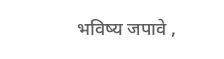भविष्य जपावे ,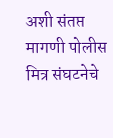अशी संतप्त मागणी पोलीस मित्र संघटनेचे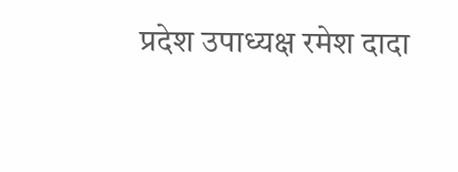प्रदेश उपाध्यक्ष रमेश दादा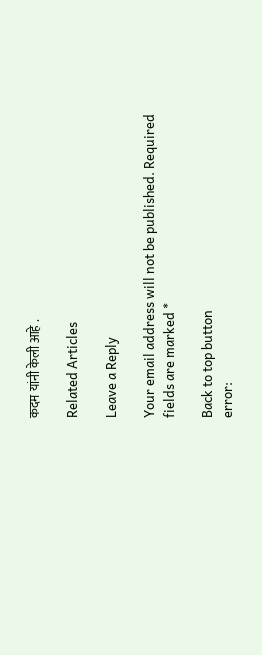कदम यांनी केली आहे .

Related Articles

Leave a Reply

Your email address will not be published. Required fields are marked *

Back to top button
error: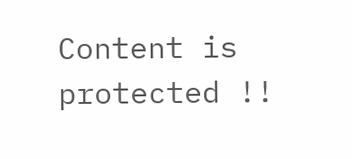Content is protected !!